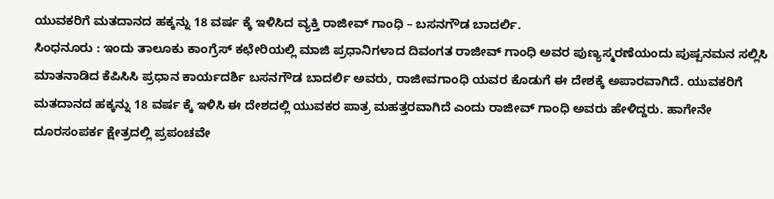ಯುವಕರಿಗೆ ಮತದಾನದ ಹಕ್ಕನ್ನು 18 ವರ್ಷ ಕ್ಕೆ ಇಳಿಸಿದ ವ್ಯಕ್ತಿ ರಾಜೀವ್ ಗಾಂಧಿ – ಬಸನಗೌಡ ಬಾದರ್ಲಿ.
ಸಿಂಧನೂರು : ಇಂದು ತಾಲೂಕು ಕಾಂಗ್ರೆಸ್ ಕಛೇರಿಯಲ್ಲಿ ಮಾಜಿ ಪ್ರಧಾನಿಗಳಾದ ದಿವಂಗತ ರಾಜೀವ್ ಗಾಂಧಿ ಅವರ ಪುಣ್ಯಸ್ಮರಣೆಯಂದು ಪುಷ್ಪನಮನ ಸಲ್ಲಿಸಿ ಮಾತನಾಡಿದ ಕೆಪಿಸಿಸಿ ಪ್ರಧಾನ ಕಾರ್ಯದರ್ಶಿ ಬಸನಗೌಡ ಬಾದರ್ಲಿ ಅವರು, ರಾಜೀವಗಾಂಧಿ ಯವರ ಕೊಡುಗೆ ಈ ದೇಶಕ್ಕೆ ಅಪಾರವಾಗಿದೆ. ಯುವಕರಿಗೆ ಮತದಾನದ ಹಕ್ಕನ್ನು 18 ವರ್ಷ ಕ್ಕೆ ಇಳಿಸಿ ಈ ದೇಶದಲ್ಲಿ ಯುವಕರ ಪಾತ್ರ ಮಹತ್ತರವಾಗಿದೆ ಎಂದು ರಾಜೀವ್ ಗಾಂಧಿ ಅವರು ಹೇಳಿದ್ದರು. ಹಾಗೇನೇ ದೂರಸಂಪರ್ಕ ಕ್ಷೇತ್ರದಲ್ಲಿ ಪ್ರಪಂಚವೇ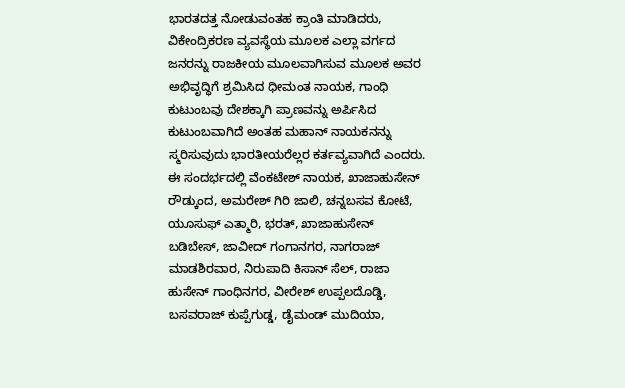ಭಾರತದತ್ತ ನೋಡುವಂತಹ ಕ್ರಾಂತಿ ಮಾಡಿದರು, ವಿಕೇಂದ್ರಿಕರಣ ವ್ಯವಸ್ಥೆಯ ಮೂಲಕ ಎಲ್ಲಾ ವರ್ಗದ ಜನರನ್ನು ರಾಜಕೀಯ ಮೂಲವಾಗಿಸುವ ಮೂಲಕ ಅವರ ಅಭಿವೃದ್ಧಿಗೆ ಶ್ರಮಿಸಿದ ಧೀಮಂತ ನಾಯಕ, ಗಾಂಧಿ ಕುಟುಂಬವು ದೇಶಕ್ಕಾಗಿ ಪ್ರಾಣವನ್ನು ಅರ್ಪಿಸಿದ ಕುಟುಂಬವಾಗಿದೆ ಅಂತಹ ಮಹಾನ್ ನಾಯಕನನ್ನು ಸ್ಮರಿಸುವುದು ಭಾರತೀಯರೆಲ್ಲರ ಕರ್ತವ್ಯವಾಗಿದೆ ಎಂದರು.
ಈ ಸಂದರ್ಭದಲ್ಲಿ ವೆಂಕಟೇಶ್ ನಾಯಕ, ಖಾಜಾಹುಸೇನ್ ರೌಡ್ಕುಂದ, ಅಮರೇಶ್ ಗಿರಿ ಜಾಲಿ, ಚನ್ನಬಸವ ಕೋಟೆ, ಯೂಸುಫ್ ಎತ್ಮಾರಿ, ಭರತ್, ಖಾಜಾಹುಸೇನ್ ಬಡಿಬೇಸ್, ಜಾವೀದ್ ಗಂಗಾನಗರ, ನಾಗರಾಜ್ ಮಾಡಶಿರವಾರ, ನಿರುಪಾದಿ ಕಿಸಾನ್ ಸೆಲ್, ರಾಜಾ ಹುಸೇನ್ ಗಾಂಧಿನಗರ, ವೀರೇಶ್ ಉಪ್ಪಲದೊಡ್ಡಿ, ಬಸವರಾಜ್ ಕುಪ್ಪೆಗುಡ್ಡ, ಡೈಮಂಡ್ ಮುದಿಯಾ,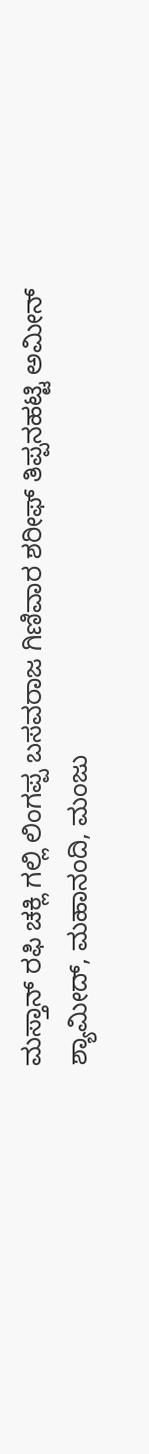ಮಸ್ತಾನ್ ರಫಿ ಚಕ್ಲಿ ಗಲ್ಲಿ ಲಿಂಗಪ್ಪ ಬಸವರಾಜ ಗಿಣಿವಾರ ಶರೀಫ್ ತಿಪ್ಪನಹಟ್ಟಿ ಅಮೀನ್ ಶ್ಯಾಮೀದ್, ಮಹಾನಂದಿ, ಮಂಜು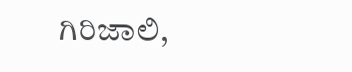ಗಿರಿಜಾಲಿ,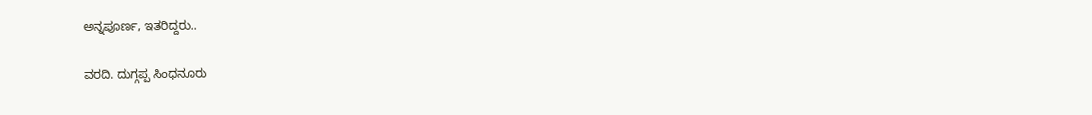ಅನ್ನಪೂರ್ಣ, ಇತರಿದ್ದರು..

ವರದಿ. ದುಗ್ಗಪ್ಪ ಸಿಂಧನೂರು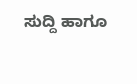ಸುದ್ದಿ ಹಾಗೂ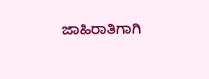ಜಾಹಿರಾತಿಗಾಗಿ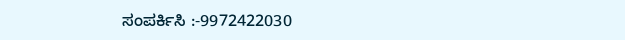ಸಂಪರ್ಕಿಸಿ :-9972422030